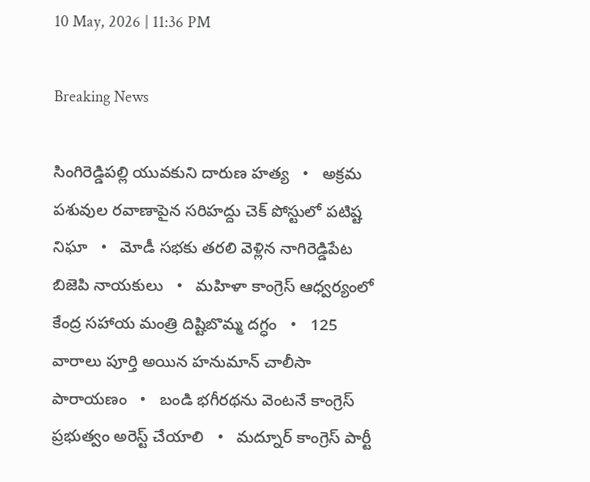10 May, 2026 | 11:36 PM

Breaking News

సింగిరెడ్డిపల్లి యువకుని దారుణ హత్య   •   అక్రమ పశువుల రవాణాపైన సరిహద్దు చెక్ పోస్టులో పటిష్ట నిఘా   •   మోడీ సభకు తరలి వెళ్లిన నాగిరెడ్డిపేట బిజెపి నాయకులు   •   మహిళా కాంగ్రెస్ ఆధ్వర్యంలో కేంద్ర సహాయ మంత్రి దిష్టిబొమ్మ దగ్ధం   •   125 వారాలు పూర్తి అయిన హనుమాన్ చాలీసా పారాయణం   •   బండి భగీరథను వెంటనే కాంగ్రెస్ ప్రభుత్వం అరెస్ట్ చేయాలి   •   మద్నూర్ కాంగ్రెస్ పార్టీ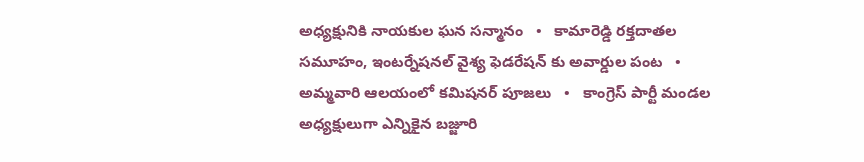అధ్యక్షునికి నాయకుల ఘన సన్మానం   •   కామారెడ్డి రక్తదాతల సమూహం, ఇంటర్నేషనల్ వైశ్య ఫెడరేషన్ కు అవార్డుల పంట   •   అమ్మవారి ఆలయంలో కమిషనర్ పూజలు   •   కాంగ్రెస్ పార్టీ మండల అధ్యక్షులుగా ఎన్నికైన బజ్జూరి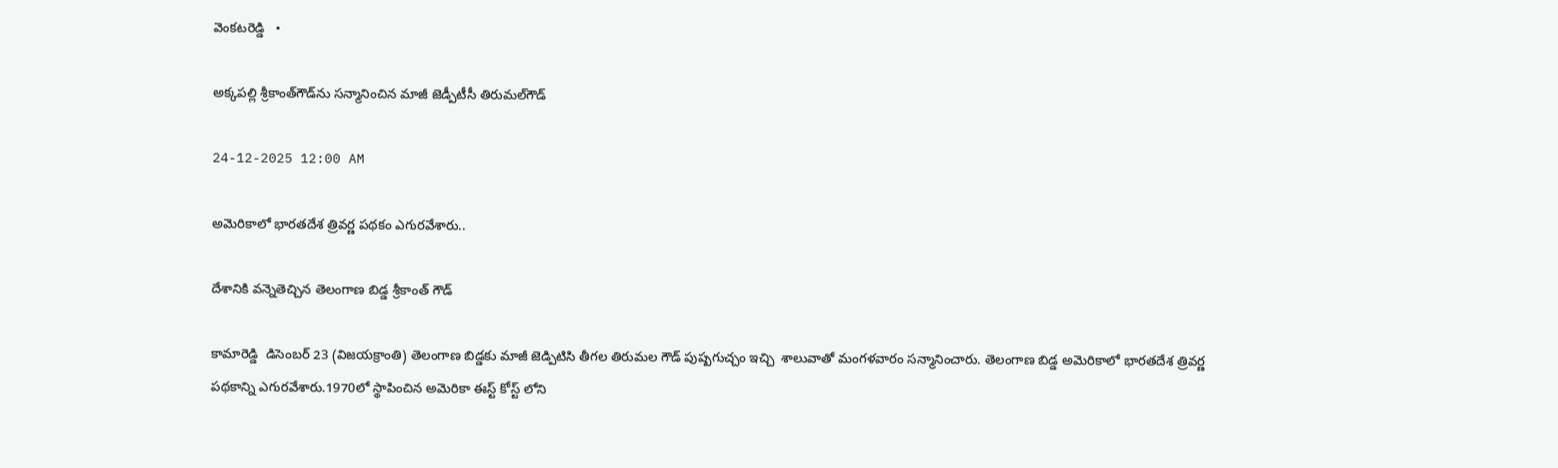వెంకటరెడ్డి   •

అక్కపల్లి శ్రీకాంత్‌గౌడ్‌ను సన్మానించిన మాజీ జెడ్పీటీసీ తిరుమల్‌గౌడ్

24-12-2025 12:00 AM

అమెరికాలో భారతదేశ త్రివర్ణ పథకం ఎగురవేశారు..

దేశానికి వన్నెతెచ్చిన తెలంగాణ బిడ్డ శ్రీకాంత్ గౌడ్

కామారెడ్డి  డిసెంబర్ 23 (విజయక్రాంతి) తెలంగాణ బిడ్డకు మాజీ జెడ్పిటిసి తీగల తిరుమల గౌడ్ పుష్పగుచ్చం ఇచ్చి  శాలువాతో మంగళవారం సన్మానించారు. తెలంగాణ బిడ్డ అమెరికాలో భారతదేశ త్రివర్ణ పథకాన్ని ఎగురవేశారు.1970లో స్థాపించిన అమెరికా ఈస్ట్ కోస్ట్ లోని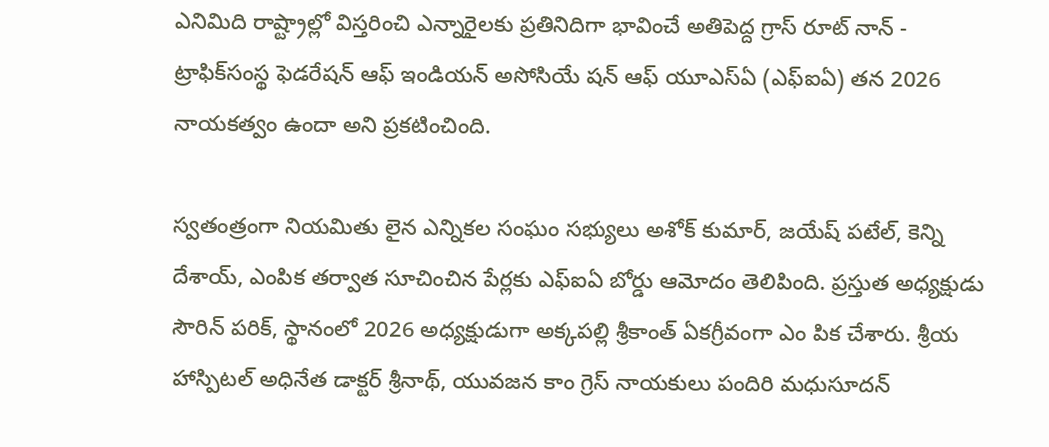ఎనిమిది రాష్ట్రాల్లో విస్తరించి ఎన్నారైలకు ప్రతినిదిగా భావించే అతిపెద్ద గ్రాస్ రూట్ నాన్ - ట్రాఫిక్‌సంస్థ ఫెడరేషన్ ఆఫ్ ఇండియన్ అసోసియే షన్ ఆఫ్ యూఎస్‌ఏ (ఎఫ్‌ఐఏ) తన 2026 నాయకత్వం ఉందా అని ప్రకటించింది.

స్వతంత్రంగా నియమితు లైన ఎన్నికల సంఘం సభ్యులు అశోక్ కుమార్, జయేష్ పటేల్, కెన్ని దేశాయ్, ఎంపిక తర్వాత సూచించిన పేర్లకు ఎఫ్‌ఐఏ బోర్డు ఆమోదం తెలిపింది. ప్రస్తుత అధ్యక్షుడు సౌరిన్ పరిక్, స్థానంలో 2026 అధ్యక్షుడుగా అక్కపల్లి శ్రీకాంత్ ఏకగ్రీవంగా ఎం పిక చేశారు. శ్రీయ హాస్పిటల్ అధినేత డాక్టర్ శ్రీనాథ్, యువజన కాం గ్రెస్ నాయకులు పందిరి మధుసూదన్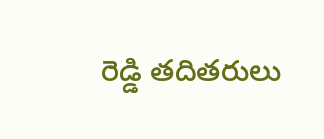రెడ్డి తదితరులు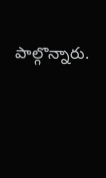పాల్గొన్నారు.